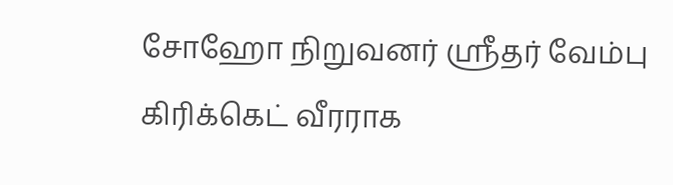சோஹோ நிறுவனர் ஸ்ரீதர் வேம்பு கிரிக்கெட் வீரராக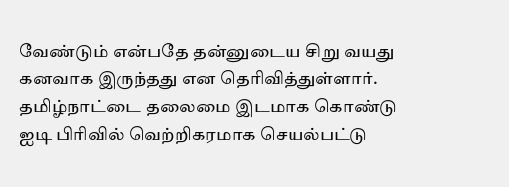வேண்டும் என்பதே தன்னுடைய சிறு வயது கனவாக இருந்தது என தெரிவித்துள்ளார். தமிழ்நாட்டை தலைமை இடமாக கொண்டு ஐடி பிரிவில் வெற்றிகரமாக செயல்பட்டு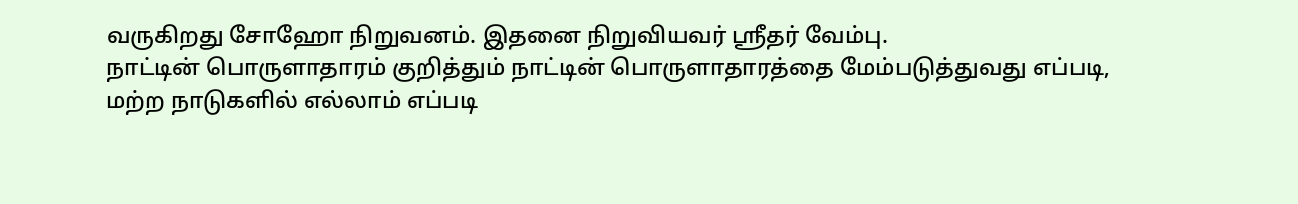வருகிறது சோஹோ நிறுவனம். இதனை நிறுவியவர் ஸ்ரீதர் வேம்பு.
நாட்டின் பொருளாதாரம் குறித்தும் நாட்டின் பொருளாதாரத்தை மேம்படுத்துவது எப்படி, மற்ற நாடுகளில் எல்லாம் எப்படி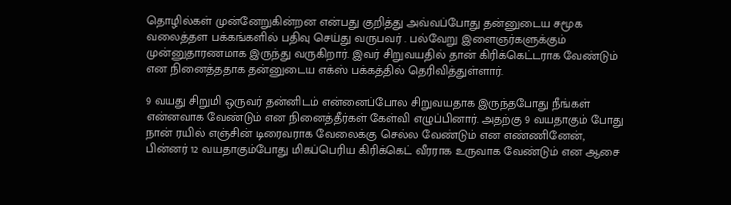தொழில்கள் முன்னேறுகின்றன என்பது குறித்து அவ்வப்போது தன்னுடைய சமூக வலைத்தள பக்கங்களில் பதிவு செய்து வருபவர் . பல்வேறு இளைஞர்களுக்கும் முன்னுதாரணமாக இருந்து வருகிறார். இவர் சிறுவயதில் தான் கிரிக்கெட்டராக வேண்டும் என நினைத்ததாக தன்னுடைய எக்ஸ் பக்கத்தில் தெரிவித்துள்ளார்.

9 வயது சிறுமி ஒருவர் தன்னிடம் என்னைப்போல சிறுவயதாக இருந்தபோது நீங்கள் என்னவாக வேண்டும் என நினைத்தீர்கள் கேள்வி எழுப்பினார். அதற்கு 9 வயதாகும் போது நான் ரயில் எஞ்சின் டிரைவராக வேலைக்கு செல்ல வேண்டும் என எண்ணினேன், பின்னர் 12 வயதாகும்போது மிகப்பெரிய கிரிக்கெட் வீரராக உருவாக வேண்டும் என ஆசை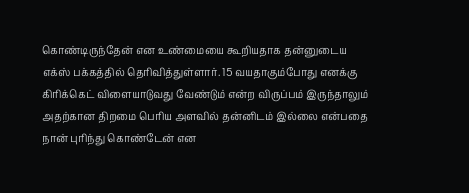கொண்டிருந்தேன் என உண்மையை கூறியதாக தன்னுடைய எக்ஸ் பக்கத்தில் தெரிவித்துள்ளார். 15 வயதாகும்போது எனக்கு கிரிக்கெட் விளையாடுவது வேண்டும் என்ற விருப்பம் இருந்தாலும் அதற்கான திறமை பெரிய அளவில் தன்னிடம் இல்லை என்பதை நான் புரிந்து கொண்டேன் என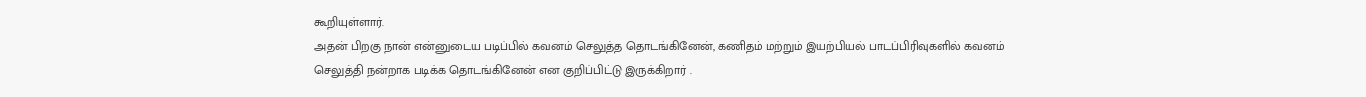கூறியுள்ளார்.
அதன் பிறகு நான் என்னுடைய படிப்பில் கவனம் செலுத்த தொடங்கினேன், கணிதம் மற்றும் இயற்பியல் பாடப்பிரிவுகளில் கவனம் செலுத்தி நன்றாக படிக்க தொடங்கினேன் என குறிப்பிட்டு இருக்கிறார் .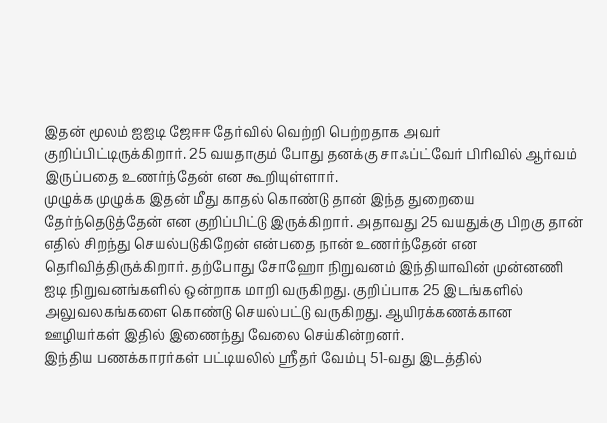இதன் மூலம் ஐஐடி ஜேஈஈ தேர்வில் வெற்றி பெற்றதாக அவர் குறிப்பிட்டிருக்கிறார். 25 வயதாகும் போது தனக்கு சாஃப்ட்வேர் பிரிவில் ஆர்வம் இருப்பதை உணர்ந்தேன் என கூறியுள்ளார்.
முழுக்க முழுக்க இதன் மீது காதல் கொண்டு தான் இந்த துறையை தேர்ந்தெடுத்தேன் என குறிப்பிட்டு இருக்கிறார். அதாவது 25 வயதுக்கு பிறகு தான் எதில் சிறந்து செயல்படுகிறேன் என்பதை நான் உணர்ந்தேன் என தெரிவித்திருக்கிறார். தற்போது சோஹோ நிறுவனம் இந்தியாவின் முன்னணி ஐடி நிறுவனங்களில் ஒன்றாக மாறி வருகிறது. குறிப்பாக 25 இடங்களில் அலுவலகங்களை கொண்டு செயல்பட்டு வருகிறது. ஆயிரக்கணக்கான ஊழியர்கள் இதில் இணைந்து வேலை செய்கின்றனர்.
இந்திய பணக்காரர்கள் பட்டியலில் ஸ்ரீதர் வேம்பு 51-வது இடத்தில்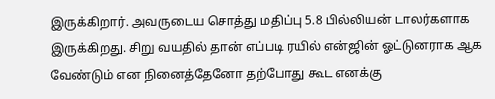இருக்கிறார். அவருடைய சொத்து மதிப்பு 5.8 பில்லியன் டாலர்களாக இருக்கிறது. சிறு வயதில் தான் எப்படி ரயில் என்ஜின் ஓட்டுனராக ஆக வேண்டும் என நினைத்தேனோ தற்போது கூட எனக்கு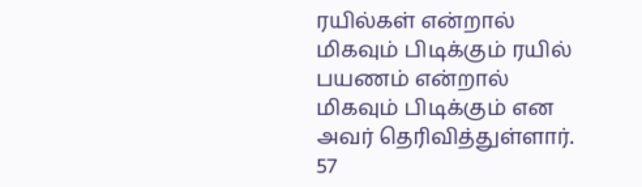ரயில்கள் என்றால் மிகவும் பிடிக்கும் ரயில் பயணம் என்றால் மிகவும் பிடிக்கும் என அவர் தெரிவித்துள்ளார். 57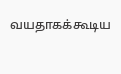வயதாகக்கூடிய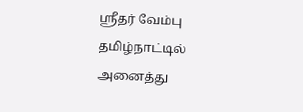ஸ்ரீதர் வேம்பு தமிழ்நாட்டில் அனைத்து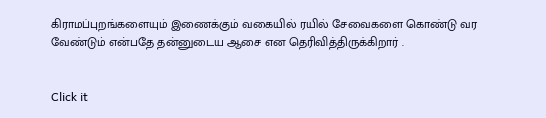கிராமப்புறங்களையும் இணைக்கும் வகையில் ரயில் சேவைகளை கொண்டு வர வேண்டும் என்பதே தன்னுடைய ஆசை என தெரிவித்திருக்கிறார் .


Click it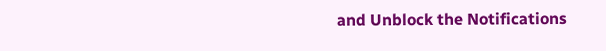and Unblock the Notifications